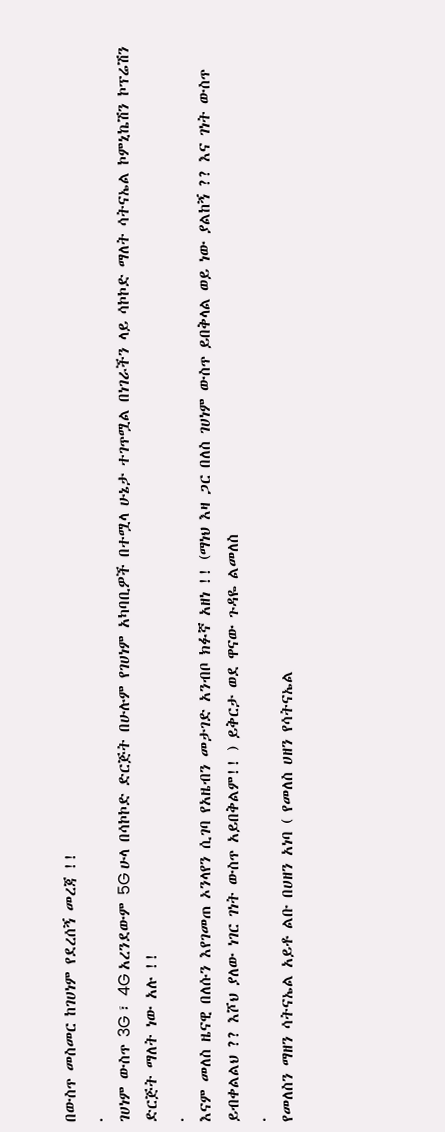በውስጥ መስመር ከገሀነም የደረሰኝ መረጃ !!
.
ገሀነም ውስጥ 3G ፣ 4G አረንደውም 5G ሁላ በሳኮኮድ ድርጅት በሁሉም የገሀነም አካባቢዎች በተሟላ ሁኔታ ተገጥሟል በነገራችን ላይ ሳኮኮድ ማለት ሳትናኤል ኮምኒኬሽን ኮፕሬሽን ድርጅት ማለት ነው አሉ !!
.
እናም መለስ ዜናዊ በለሱን እየገመጠ ኦንላየን ሲገባ የአዜብን መታገድ አንብቦ ክፉኛ አዘነ !! (ማነህ እዛ ጋር በለስ ገሀነም ውስጥ ይበቅላል ወይ ነው ያልከኝ ?? እና ገነት ውስጥ ይብቀልልህ ?? እሾህ ያለው ነገር ገነት ውስጥ አይበቅልም!! ) ይቅርታ ወደ ዋናው ጉዳዬ ልመለስ
.
የመለስን ማዘን ሳትናኤል አይቶ ልቡ በሀዘን አነባ ( የመለስ ሀዘን የሳትናኤል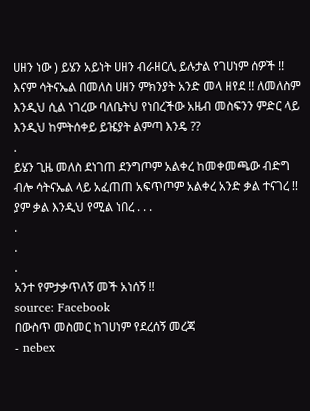ሀዘን ነው ) ይሄን አይነት ሀዘን ብራዘርሊ ይሉታል የገሀነም ሰዎች !! እናም ሳትናኤል በመለስ ሀዘን ምክንያት አንድ መላ ዘየደ !! ለመለስም እንዲህ ሲል ነገረው ባለቤትህ የነበረችው አዜብ መስፍንን ምድር ላይ እንዲህ ከምትሰቀይ ይዤያት ልምጣ እንዴ ??
.
ይሄን ጊዜ መለስ ደነገጠ ደንግጦም አልቀረ ከመቀመጫው ብድግ ብሎ ሳትናኤል ላይ አፈጠጠ አፍጥጦም አልቀረ አንድ ቃል ተናገረ !! ያም ቃል እንዲህ የሚል ነበረ . . .
.
.
.
አንተ የምታቃጥለኝ መች አነሰኝ !!
source: Facebook
በውስጥ መስመር ከገሀነም የደረሰኝ መረጃ
- nebex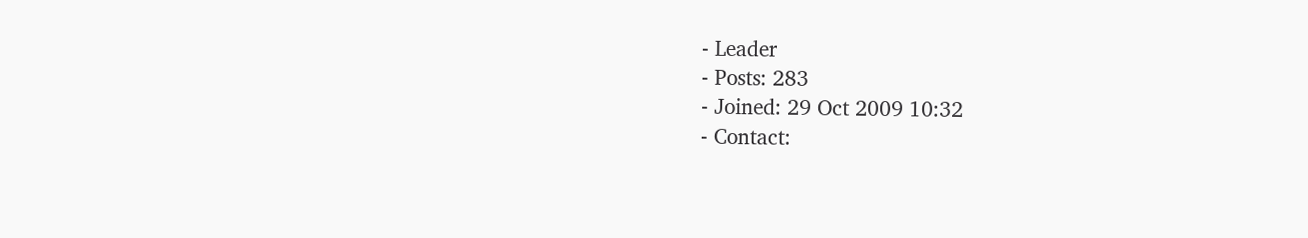- Leader
- Posts: 283
- Joined: 29 Oct 2009 10:32
- Contact: